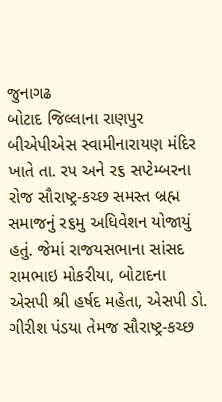જુનાગઢ
બોટાદ જિલ્લાના રાણપુર બીએપીએસ સ્વામીનારાયણ મંદિર ખાતે તા. રપ અને ર૬ સપ્ટેમ્બરના રોજ સૌરાષ્ટ્ર-કચ્છ સમસ્ત બ્રહ્મ સમાજનું ર૬મુ અધિવેશન યોજાયું હતું. જેમાં રાજયસભાના સાંસદ રામભાઇ મોકરીયા, બોટાદના એસપી શ્રી હર્ષદ મહેતા, એસપી ડો. ગીરીશ પંડયા તેમજ સૌરાષ્ટ્ર-કચ્છ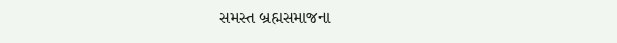સમસ્ત બ્રહ્મસમાજના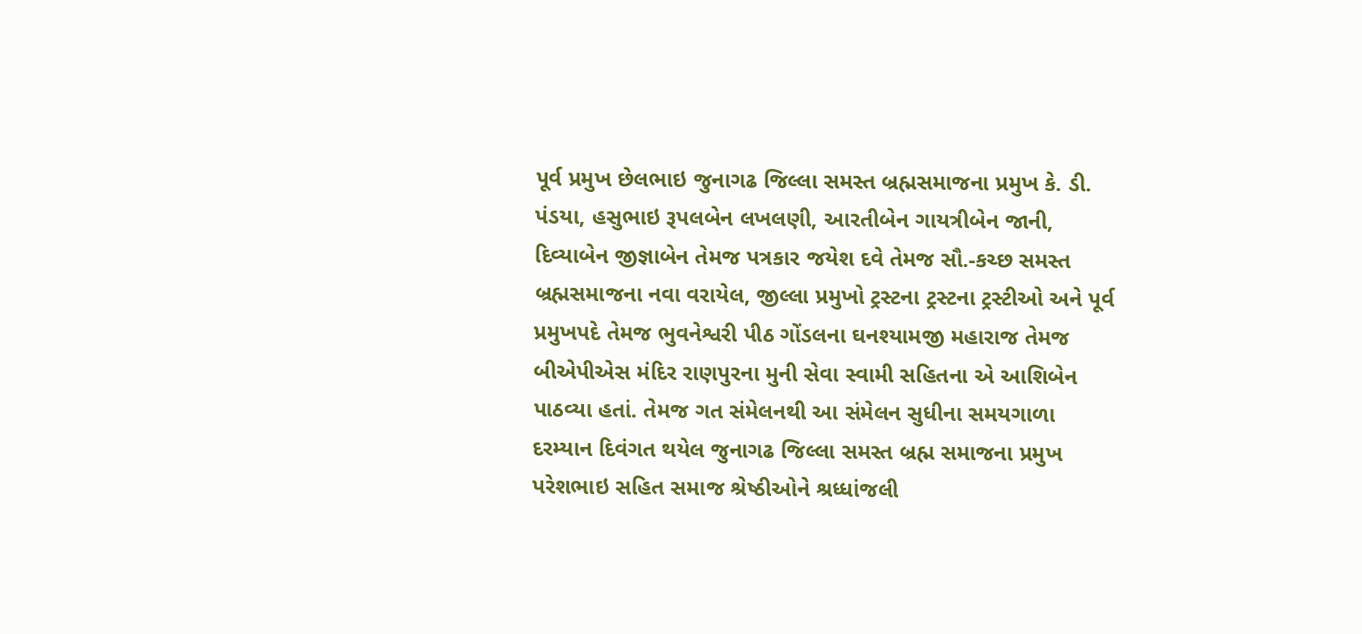પૂર્વ પ્રમુખ છેલભાઇ જુનાગઢ જિલ્લા સમસ્ત બ્રહ્મસમાજના પ્રમુખ કે. ડી. પંડયા, હસુભાઇ રૂપલબેન લખલણી, આરતીબેન ગાયત્રીબેન જાની, દિવ્યાબેન જીજ્ઞાબેન તેમજ પત્રકાર જયેશ દવે તેમજ સૌ.-કચ્છ સમસ્ત બ્રહ્મસમાજના નવા વરાયેલ, જીલ્લા પ્રમુખો ટ્રસ્ટના ટ્રસ્ટના ટ્રસ્ટીઓ અને પૂર્વ પ્રમુખપદે તેમજ ભુવનેશ્વરી પીઠ ગોંડલના ઘનશ્યામજી મહારાજ તેમજ બીએપીએસ મંદિર રાણપુરના મુની સેવા સ્વામી સહિતના એ આશિબેન પાઠવ્યા હતાં. તેમજ ગત સંમેલનથી આ સંમેલન સુધીના સમયગાળા દરમ્યાન દિવંગત થયેલ જુનાગઢ જિલ્લા સમસ્ત બ્રહ્મ સમાજના પ્રમુખ પરેશભાઇ સહિત સમાજ શ્રેષ્ઠીઓને શ્રધ્ધાંજલી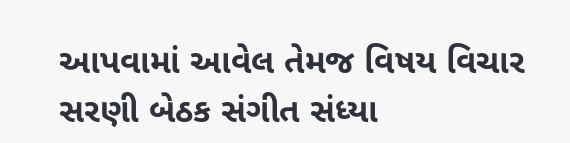આપવામાં આવેલ તેમજ વિષય વિચાર સરણી બેઠક સંગીત સંધ્યા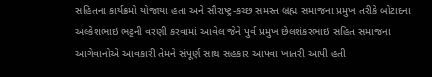સહિતના કાર્યક્રમો યોજાયા હતા અને સૌરાષ્ટ્ર-કચ્છ સમસ્ત બ્રહ્મ સમાજના પ્રમુખ તરીકે બોટાદના અલ્કેશભાઇ ભટ્ટની વરણી કરવામાં આવેલ જેને પુર્વ પ્રમુખ છેલશંકરભાઇ સહિત સમાજના આગેવાનોએ આવકારી તેમને સંપૂર્ણ સાથ સહકાર આપવા ખાતરી આપી હતી